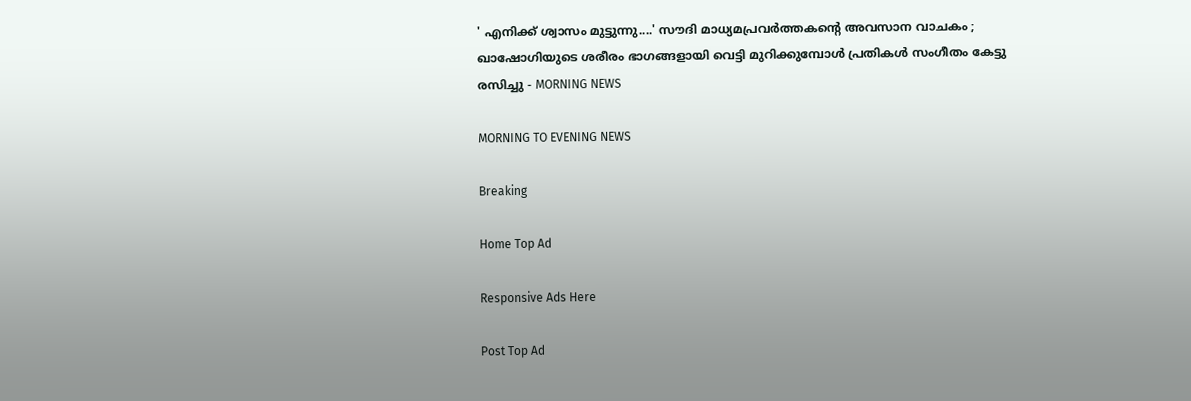' എനിക്ക് ശ്വാസം മുട്ടുന്നു....' സൗദി മാധ്യമപ്രവര്‍ത്തകന്റെ അവസാന വാചകം ; ഖാഷോഗിയുടെ ശരീരം ഭാഗങ്ങളായി വെട്ടി മുറിക്കുമ്പോള്‍ പ്രതികള്‍ സംഗീതം കേട്ടു രസിച്ചു - MORNING NEWS

MORNING TO EVENING NEWS

Breaking

Home Top Ad

Responsive Ads Here

Post Top Ad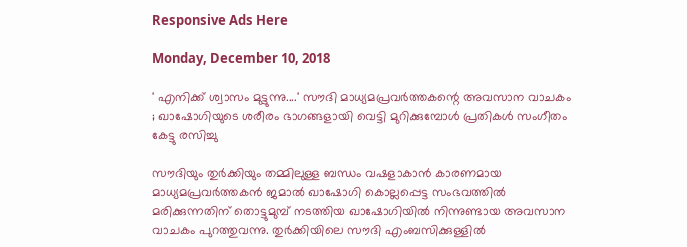Responsive Ads Here

Monday, December 10, 2018

' എനിക്ക് ശ്വാസം മുട്ടുന്നു....' സൗദി മാധ്യമപ്രവര്‍ത്തകന്റെ അവസാന വാചകം ; ഖാഷോഗിയുടെ ശരീരം ഭാഗങ്ങളായി വെട്ടി മുറിക്കുമ്പോള്‍ പ്രതികള്‍ സംഗീതം കേട്ടു രസിച്ചു

സൗദിയും തുര്‍ക്കിയും തമ്മിലുള്ള ബന്ധം വഷളാകാന്‍ കാരണമായ മാധ്യമപ്രവര്‍ത്തകന്‍ ജമാല്‍ ഖാഷോഗി കൊല്ലപ്പെട്ട സംഭവത്തില്‍ മരിക്കുന്നതിന് തൊട്ടുമുമ്പ് നടത്തിയ ഖാഷോഗിയില്‍ നിന്നുണ്ടായ അവസാന വാചകം പുറത്തുവന്നു. തുര്‍ക്കിയിലെ സൗദി എംബസിക്കുള്ളില്‍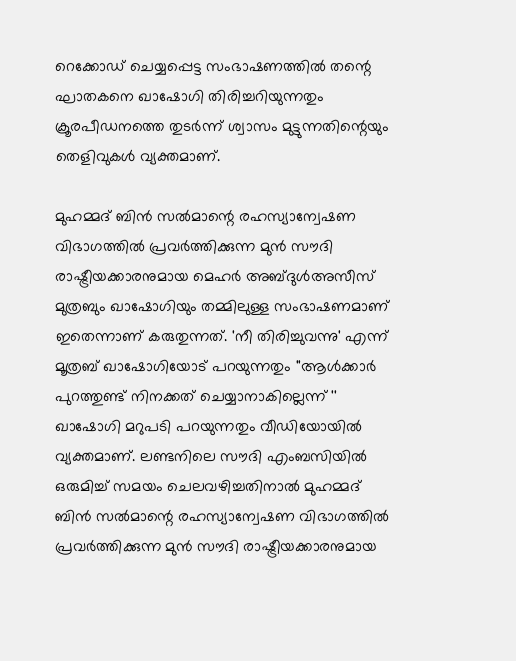റെക്കോഡ് ചെയ്യപ്പെട്ട സംഭാഷണത്തില്‍ തന്റെ ഘാതകനെ ഖാഷോഗി തിരിച്ചറിയുന്നതും ക്രൂരപീഡനത്തെ തുടര്‍ന്ന് ശ്വാസം മുട്ടുന്നതിന്റെയും തെളിവുകള്‍ വ്യക്തമാണ്.

മുഹമ്മദ് ബിന്‍ സല്‍മാന്റെ രഹസ്യാന്വേഷണ വിഭാഗത്തില്‍ പ്രവര്‍ത്തിക്കുന്ന മുന്‍ സൗദി രാഷ്ട്രീയക്കാരനുമായ മെഹര്‍ അബ്ദുള്‍അസീസ് മുത്രബും ഖാഷോഗിയും തമ്മിലുള്ള സംഭാഷണമാണ് ഇതെന്നാണ് കരുതുന്നത്. 'നീ തിരിച്ചുവന്നു' എന്ന് മൂത്രബ് ഖാഷോഗിയോട് പറയുന്നതും ''ആള്‍ക്കാര്‍ പുറത്തുണ്ട് നിനക്കത് ചെയ്യാനാകില്ലെന്ന് '' ഖാഷോഗി മറുപടി പറയുന്നതും വീഡിയോയില്‍ വ്യക്തമാണ്. ലണ്ടനിലെ സൗദി എംബസിയില്‍ ഒരുമിച്ച് സമയം ചെലവഴിച്ചതിനാല്‍ മുഹമ്മദ് ബിന്‍ സല്‍മാന്റെ രഹസ്യാന്വേഷണ വിഭാഗത്തില്‍ പ്രവര്‍ത്തിക്കുന്ന മുന്‍ സൗദി രാഷ്ട്രീയക്കാരനുമായ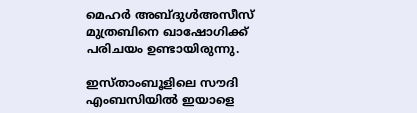മെഹര്‍ അബ്ദുള്‍അസീസ് മുത്രബിനെ ഖാഷോഗിക്ക് പരിചയം ഉണ്ടായിരുന്നു.

ഇസ്താംബൂളിലെ സൗദി എംബസിയില്‍ ഇയാളെ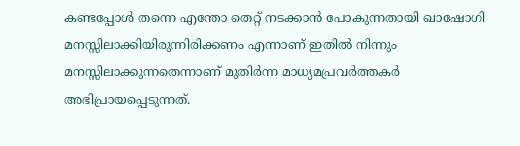കണ്ടപ്പോള്‍ തന്നെ എന്തോ തെറ്റ് നടക്കാന്‍ പോകുന്നതായി ഖാഷോഗി മനസ്സിലാക്കിയിരുന്നിരിക്കണം എന്നാണ് ഇതില്‍ നിന്നും മനസ്സിലാക്കുന്നതെന്നാണ് മുതിര്‍ന്ന മാധ്യമപ്രവര്‍ത്തകര്‍ അഭിപ്രായപ്പെടുന്നത്.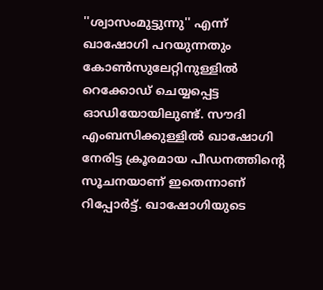''ശ്വാസംമുട്ടുന്നു'' എന്ന് ഖാഷോഗി പറയുന്നതും കോണ്‍സുലേറ്റിനുള്ളില്‍ റെക്കോഡ് ചെയ്യപ്പെട്ട ഓഡിയോയിലുണ്ട്. സൗദി എംബസിക്കുള്ളില്‍ ഖാഷോഗി നേരിട്ട ക്രൂരമായ പീഡനത്തിന്റെ സൂചനയാണ് ഇതെന്നാണ് റിപ്പോര്‍ട്ട്. ഖാഷോഗിയുടെ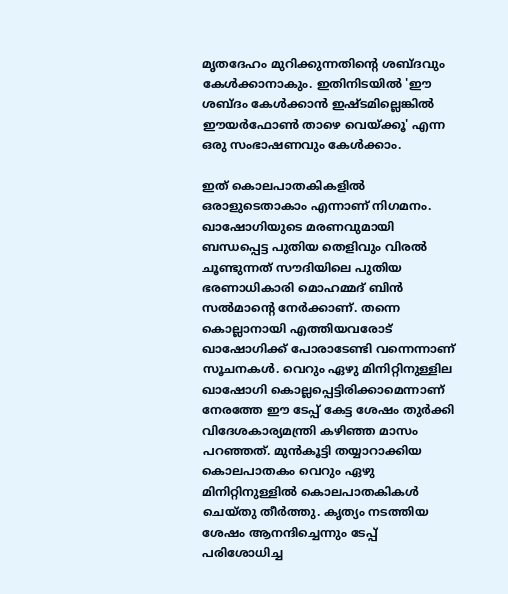മൃതദേഹം മുറിക്കുന്നതിന്റെ ശബ്ദവും കേള്‍ക്കാനാകും. ഇതിനിടയില്‍ 'ഈ ശബ്ദം കേള്‍ക്കാന്‍ ഇഷ്ടമില്ലെങ്കില്‍ ഈയര്‍ഫോണ്‍ താഴെ വെയ്ക്കൂ' എന്ന ഒരു സംഭാഷണവും കേള്‍ക്കാം.

ഇത് കൊലപാതകികളില്‍ ഒരാളുടെതാകാം എന്നാണ് നിഗമനം. ഖാഷോഗിയുടെ മരണവുമായി ബന്ധപ്പെട്ട പുതിയ തെളിവും വിരല്‍ ചൂണ്ടുന്നത് സൗദിയിലെ പുതിയ ഭരണാധികാരി മൊഹമ്മദ് ബിന്‍ സല്‍മാന്റെ നേര്‍ക്കാണ്. തന്നെ കൊല്ലാനായി എത്തിയവരോട് ഖാഷോഗിക്ക് പോരാടേണ്ടി വന്നെന്നാണ് സൂചനകള്‍. വെറും ഏഴു മിനിറ്റിനുള്ളില ഖാഷോഗി കൊല്ലപ്പെട്ടിരിക്കാമെന്നാണ് നേരത്തേ ഈ ടേപ്പ് കേട്ട ശേഷം തുര്‍ക്കി വിദേശകാര്യമന്ത്രി കഴിഞ്ഞ മാസം പറഞ്ഞത്. മുന്‍കൂട്ടി തയ്യാറാക്കിയ കൊലപാതകം വെറും ഏഴു മിനിറ്റിനുള്ളില്‍ കൊലപാതകികള്‍ ചെയ്തു തീര്‍ത്തു. കൃത്യം നടത്തിയ ശേഷം ആനന്ദിച്ചെന്നും ടേപ്പ് പരിശോധിച്ച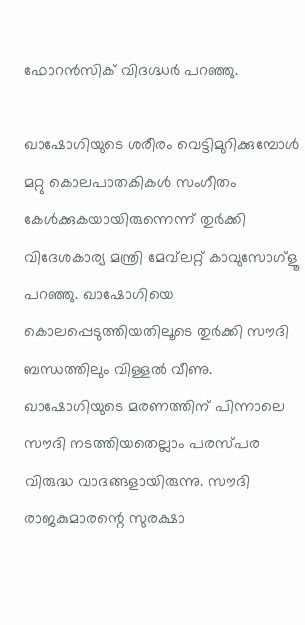ഫോറന്‍സിക് വിദഗ്ദ്ധര്‍ പറഞ്ഞു.

ഖാഷോഗിയുടെ ശരീരം വെട്ടിമുറിക്കുമ്പോള്‍ മറ്റു കൊലപാതകികള്‍ സംഗീതം കേള്‍ക്കുകയായിരുന്നെന്ന് തുര്‍ക്കി വിദേശകാര്യ മന്ത്രി മേവ്‌ലറ്റ് കാവുസോഗ്‌ളൂ പറഞ്ഞു. ഖാഷോഗിയെ കൊലപ്പെടുത്തിയതിലൂടെ തുര്‍ക്കി സൗദി ബന്ധത്തിലും വിള്ളല്‍ വീണു. ഖാഷോഗിയുടെ മരണത്തിന് പിന്നാലെ സൗദി നടത്തിയതെല്ലാം പരസ്പര വിരുദ്ധ വാദങ്ങളായിരുന്നു. സൗദി രാജകുമാരന്റെ സുരക്ഷാ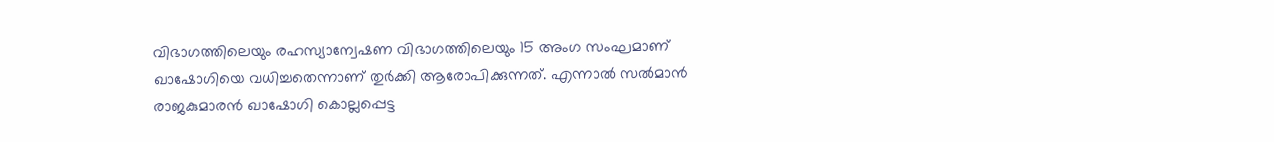വിഭാഗത്തിലെയും രഹസ്യാന്വേഷണ വിഭാഗത്തിലെയും 15 അംഗ സംഘമാണ് ഖാഷോഗിയെ വധിച്ചതെന്നാണ് തുര്‍ക്കി ആരോപിക്കുന്നത്. എന്നാല്‍ സല്‍മാന്‍ രാജകുമാരന്‍ ഖാഷോഗി കൊല്ലപ്പെട്ട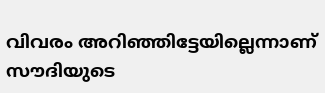വിവരം അറിഞ്ഞിട്ടേയില്ലെന്നാണ് സൗദിയുടെ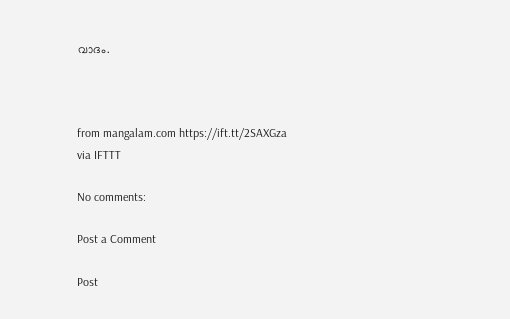വാദം.



from mangalam.com https://ift.tt/2SAXGza
via IFTTT

No comments:

Post a Comment

Post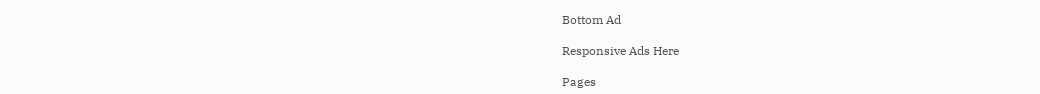Bottom Ad

Responsive Ads Here

Pages